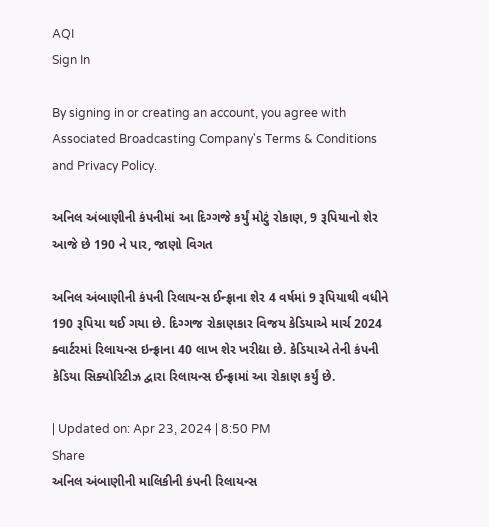AQI
Sign In

By signing in or creating an account, you agree with Associated Broadcasting Company's Terms & Conditions and Privacy Policy.

અનિલ અંબાણીની કંપનીમાં આ દિગ્ગજે કર્યું મોટું રોકાણ, 9 રૂપિયાનો શેર આજે છે 190 ને પાર, જાણો વિગત

અનિલ અંબાણીની કંપની રિલાયન્સ ઈન્ફ્રાના શેર 4 વર્ષમાં 9 રૂપિયાથી વધીને 190 રૂપિયા થઈ ગયા છે. દિગ્ગજ રોકાણકાર વિજય કેડિયાએ માર્ચ 2024 ક્વાર્ટરમાં રિલાયન્સ ઇન્ફ્રાના 40 લાખ શેર ખરીદ્યા છે. કેડિયાએ તેની કંપની કેડિયા સિક્યોરિટીઝ દ્વારા રિલાયન્સ ઈન્ફ્રામાં આ રોકાણ કર્યું છે.

| Updated on: Apr 23, 2024 | 8:50 PM
Share
અનિલ અંબાણીની માલિકીની કંપની રિલાયન્સ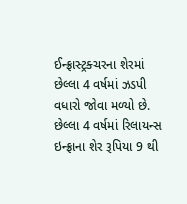ઈન્ફ્રાસ્ટ્રક્ચરના શેરમાં છેલ્લા 4 વર્ષમાં ઝડપી વધારો જોવા મળ્યો છે. છેલ્લા 4 વર્ષમાં રિલાયન્સ ઇન્ફ્રાના શેર રૂપિયા 9 થી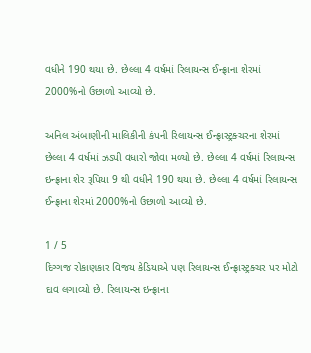વધીને 190 થયા છે. છેલ્લા 4 વર્ષમાં રિલાયન્સ ઈન્ફ્રાના શેરમાં 2000%નો ઉછાળો આવ્યો છે.

અનિલ અંબાણીની માલિકીની કંપની રિલાયન્સ ઈન્ફ્રાસ્ટ્રક્ચરના શેરમાં છેલ્લા 4 વર્ષમાં ઝડપી વધારો જોવા મળ્યો છે. છેલ્લા 4 વર્ષમાં રિલાયન્સ ઇન્ફ્રાના શેર રૂપિયા 9 થી વધીને 190 થયા છે. છેલ્લા 4 વર્ષમાં રિલાયન્સ ઈન્ફ્રાના શેરમાં 2000%નો ઉછાળો આવ્યો છે.

1 / 5
દિગ્ગજ રોકાણકાર વિજય કેડિયાએ પણ રિલાયન્સ ઈન્ફ્રાસ્ટ્રક્ચર પર મોટો દાવ લગાવ્યો છે. રિલાયન્સ ઇન્ફ્રાના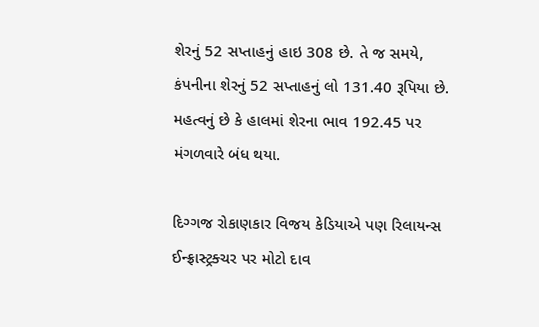શેરનું 52 સપ્તાહનું હાઇ 308 છે. તે જ સમયે, કંપનીના શેરનું 52 સપ્તાહનું લો 131.40 રૂપિયા છે. મહત્વનું છે કે હાલમાં શેરના ભાવ 192.45 પર મંગળવારે બંધ થયા.

દિગ્ગજ રોકાણકાર વિજય કેડિયાએ પણ રિલાયન્સ ઈન્ફ્રાસ્ટ્રક્ચર પર મોટો દાવ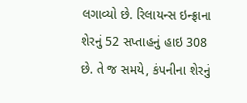લગાવ્યો છે. રિલાયન્સ ઇન્ફ્રાના શેરનું 52 સપ્તાહનું હાઇ 308 છે. તે જ સમયે, કંપનીના શેરનું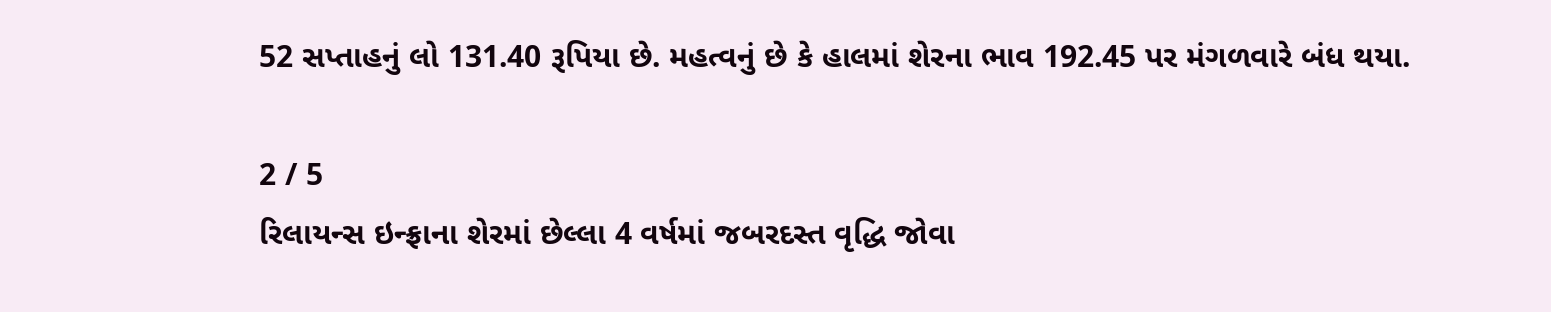52 સપ્તાહનું લો 131.40 રૂપિયા છે. મહત્વનું છે કે હાલમાં શેરના ભાવ 192.45 પર મંગળવારે બંધ થયા.

2 / 5
રિલાયન્સ ઇન્ફ્રાના શેરમાં છેલ્લા 4 વર્ષમાં જબરદસ્ત વૃદ્ધિ જોવા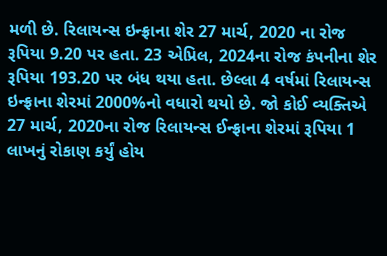મળી છે. રિલાયન્સ ઇન્ફ્રાના શેર 27 માર્ચ, 2020 ના રોજ રૂપિયા 9.20 પર હતા. 23 એપ્રિલ, 2024ના રોજ કંપનીના શેર રૂપિયા 193.20 પર બંધ થયા હતા. છેલ્લા 4 વર્ષમાં રિલાયન્સ ઇન્ફ્રાના શેરમાં 2000%નો વધારો થયો છે. જો કોઈ વ્યક્તિએ 27 માર્ચ, 2020ના રોજ રિલાયન્સ ઈન્ફ્રાના શેરમાં રૂપિયા 1 લાખનું રોકાણ કર્યું હોય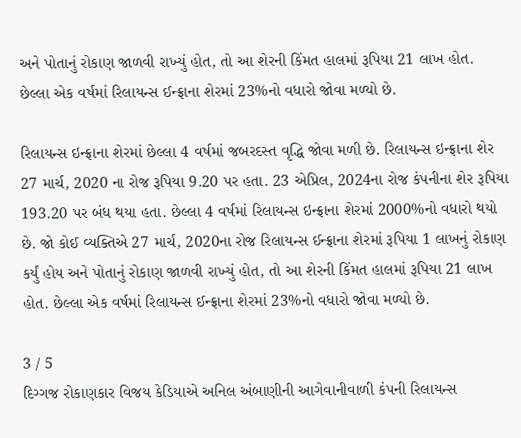અને પોતાનું રોકાણ જાળવી રાખ્યું હોત, તો આ શેરની કિંમત હાલમાં રૂપિયા 21 લાખ હોત. છેલ્લા એક વર્ષમાં રિલાયન્સ ઈન્ફ્રાના શેરમાં 23%નો વધારો જોવા મળ્યો છે.

રિલાયન્સ ઇન્ફ્રાના શેરમાં છેલ્લા 4 વર્ષમાં જબરદસ્ત વૃદ્ધિ જોવા મળી છે. રિલાયન્સ ઇન્ફ્રાના શેર 27 માર્ચ, 2020 ના રોજ રૂપિયા 9.20 પર હતા. 23 એપ્રિલ, 2024ના રોજ કંપનીના શેર રૂપિયા 193.20 પર બંધ થયા હતા. છેલ્લા 4 વર્ષમાં રિલાયન્સ ઇન્ફ્રાના શેરમાં 2000%નો વધારો થયો છે. જો કોઈ વ્યક્તિએ 27 માર્ચ, 2020ના રોજ રિલાયન્સ ઈન્ફ્રાના શેરમાં રૂપિયા 1 લાખનું રોકાણ કર્યું હોય અને પોતાનું રોકાણ જાળવી રાખ્યું હોત, તો આ શેરની કિંમત હાલમાં રૂપિયા 21 લાખ હોત. છેલ્લા એક વર્ષમાં રિલાયન્સ ઈન્ફ્રાના શેરમાં 23%નો વધારો જોવા મળ્યો છે.

3 / 5
દિગ્ગજ રોકાણકાર વિજય કેડિયાએ અનિલ અંબાણીની આગેવાનીવાળી કંપની રિલાયન્સ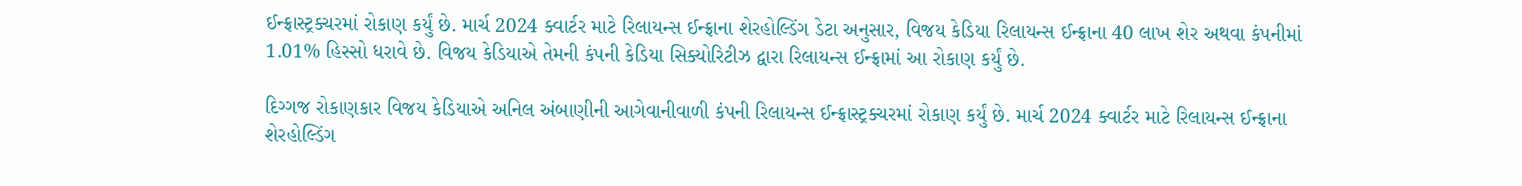ઈન્ફ્રાસ્ટ્રક્ચરમાં રોકાણ કર્યું છે. માર્ચ 2024 ક્વાર્ટર માટે રિલાયન્સ ઈન્ફ્રાના શેરહોલ્ડિંગ ડેટા અનુસાર, વિજય કેડિયા રિલાયન્સ ઈન્ફ્રાના 40 લાખ શેર અથવા કંપનીમાં 1.01% હિસ્સો ધરાવે છે. વિજય કેડિયાએ તેમની કંપની કેડિયા સિક્યોરિટીઝ દ્વારા રિલાયન્સ ઈન્ફ્રામાં આ રોકાણ કર્યું છે.

દિગ્ગજ રોકાણકાર વિજય કેડિયાએ અનિલ અંબાણીની આગેવાનીવાળી કંપની રિલાયન્સ ઈન્ફ્રાસ્ટ્રક્ચરમાં રોકાણ કર્યું છે. માર્ચ 2024 ક્વાર્ટર માટે રિલાયન્સ ઈન્ફ્રાના શેરહોલ્ડિંગ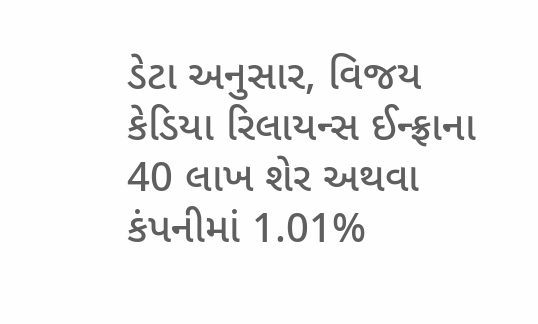ડેટા અનુસાર, વિજય કેડિયા રિલાયન્સ ઈન્ફ્રાના 40 લાખ શેર અથવા કંપનીમાં 1.01%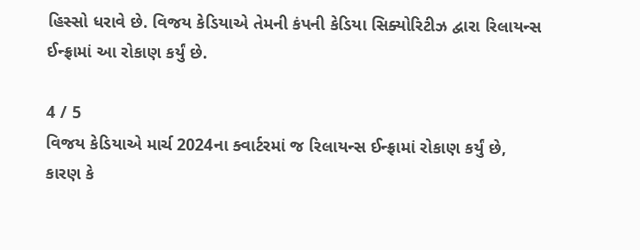હિસ્સો ધરાવે છે. વિજય કેડિયાએ તેમની કંપની કેડિયા સિક્યોરિટીઝ દ્વારા રિલાયન્સ ઈન્ફ્રામાં આ રોકાણ કર્યું છે.

4 / 5
વિજય કેડિયાએ માર્ચ 2024ના ક્વાર્ટરમાં જ રિલાયન્સ ઈન્ફ્રામાં રોકાણ કર્યું છે, કારણ કે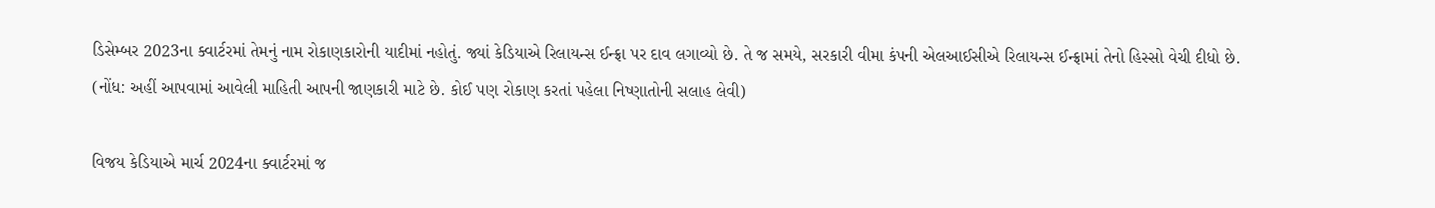ડિસેમ્બર 2023ના ક્વાર્ટરમાં તેમનું નામ રોકાણકારોની યાદીમાં નહોતું. જ્યાં કેડિયાએ રિલાયન્સ ઈન્ફ્રા પર દાવ લગાવ્યો છે. તે જ સમયે, સરકારી વીમા કંપની એલઆઈસીએ રિલાયન્સ ઈન્ફ્રામાં તેનો હિસ્સો વેચી દીધો છે. (નોંધ: અહીં આપવામાં આવેલી માહિતી આપની જાણકારી માટે છે. કોઈ પણ રોકાણ કરતાં પહેલા નિષ્ણાતોની સલાહ લેવી)

વિજય કેડિયાએ માર્ચ 2024ના ક્વાર્ટરમાં જ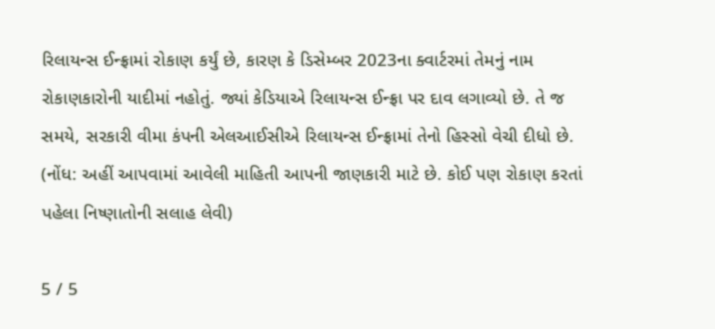રિલાયન્સ ઈન્ફ્રામાં રોકાણ કર્યું છે, કારણ કે ડિસેમ્બર 2023ના ક્વાર્ટરમાં તેમનું નામ રોકાણકારોની યાદીમાં નહોતું. જ્યાં કેડિયાએ રિલાયન્સ ઈન્ફ્રા પર દાવ લગાવ્યો છે. તે જ સમયે, સરકારી વીમા કંપની એલઆઈસીએ રિલાયન્સ ઈન્ફ્રામાં તેનો હિસ્સો વેચી દીધો છે. (નોંધ: અહીં આપવામાં આવેલી માહિતી આપની જાણકારી માટે છે. કોઈ પણ રોકાણ કરતાં પહેલા નિષ્ણાતોની સલાહ લેવી)

5 / 5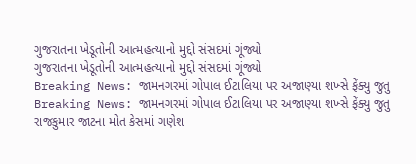ગુજરાતના ખેડૂતોની આત્મહત્યાનો મુદ્દો સંસદમાં ગૂંજ્યો
ગુજરાતના ખેડૂતોની આત્મહત્યાનો મુદ્દો સંસદમાં ગૂંજ્યો
Breaking News: જામનગરમાં ગોપાલ ઈટાલિયા પર અજાણ્યા શખ્સે ફેંક્યુ જુતુ
Breaking News: જામનગરમાં ગોપાલ ઈટાલિયા પર અજાણ્યા શખ્સે ફેંક્યુ જુતુ
રાજકુમાર જાટના મોત કેસમાં ગણેશ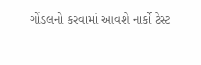ગોંડલનો કરવામાં આવશે નાર્કો ટેસ્ટ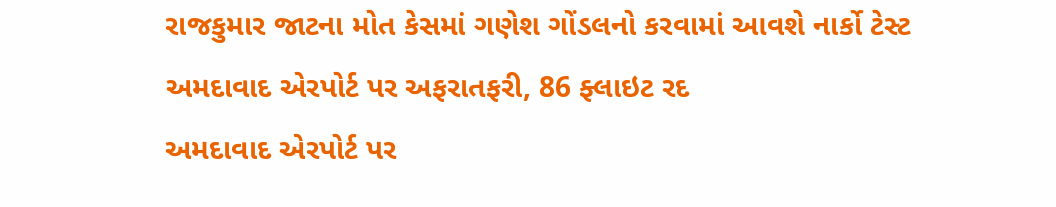રાજકુમાર જાટના મોત કેસમાં ગણેશ ગોંડલનો કરવામાં આવશે નાર્કો ટેસ્ટ
અમદાવાદ એરપોર્ટ પર અફરાતફરી, 86 ફ્લાઇટ રદ
અમદાવાદ એરપોર્ટ પર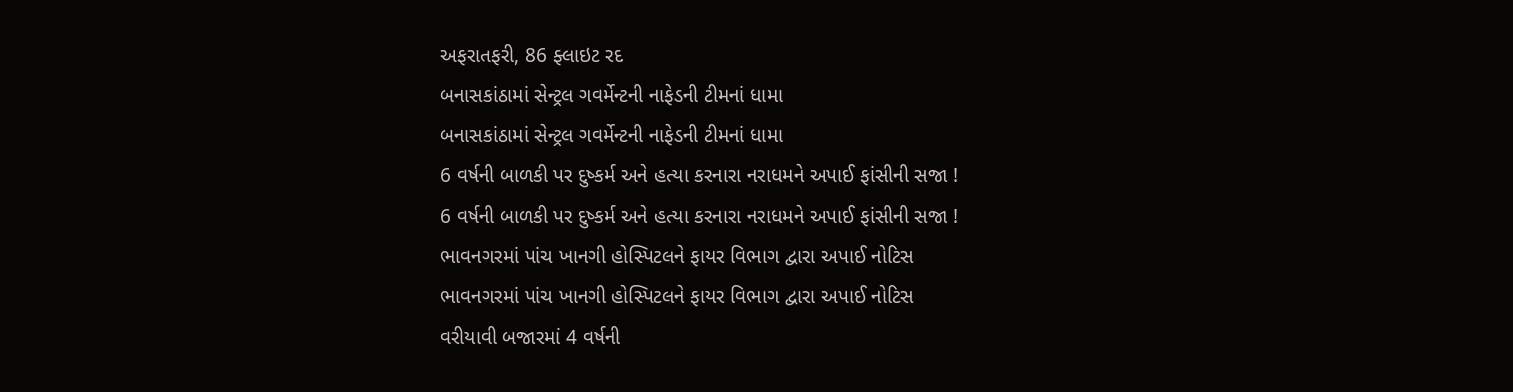અફરાતફરી, 86 ફ્લાઇટ રદ
બનાસકાંઠામાં સેન્ટ્રલ ગવર્મેન્ટની નાફેડની ટીમનાં ધામા
બનાસકાંઠામાં સેન્ટ્રલ ગવર્મેન્ટની નાફેડની ટીમનાં ધામા
6 વર્ષની બાળકી પર દુષ્કર્મ અને હત્યા કરનારા નરાધમને અપાઈ ફાંસીની સજા !
6 વર્ષની બાળકી પર દુષ્કર્મ અને હત્યા કરનારા નરાધમને અપાઈ ફાંસીની સજા !
ભાવનગરમાં પાંચ ખાનગી હોસ્પિટલને ફાયર વિભાગ દ્વારા અપાઈ નોટિસ
ભાવનગરમાં પાંચ ખાનગી હોસ્પિટલને ફાયર વિભાગ દ્વારા અપાઈ નોટિસ
વરીયાવી બજારમાં 4 વર્ષની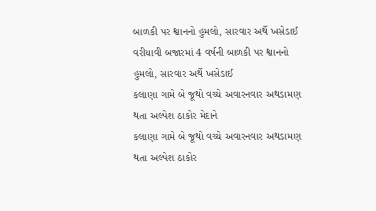બાળકી પર શ્વાનનો હુમલો, સારવાર અર્થે ખસેડાઈ
વરીયાવી બજારમાં 4 વર્ષની બાળકી પર શ્વાનનો હુમલો, સારવાર અર્થે ખસેડાઈ
કલાણા ગામે બે જૂથો વચ્ચે અવારનવાર અથડામણ થતા અલ્પેશ ઠાકોર મેદાને
કલાણા ગામે બે જૂથો વચ્ચે અવારનવાર અથડામણ થતા અલ્પેશ ઠાકોર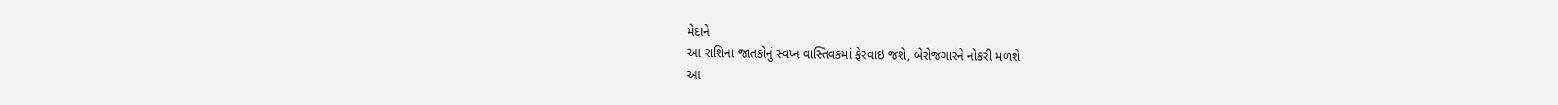મેદાને
આ રાશિના જાતકોનું સ્વપ્ન વાસ્તિવકમાં ફેરવાઇ જશે, બેરોજગારને નોકરી મળશે
આ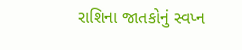રાશિના જાતકોનું સ્વપ્ન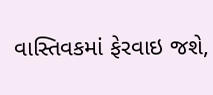વાસ્તિવકમાં ફેરવાઇ જશે,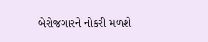બેરોજગારને નોકરી મળશે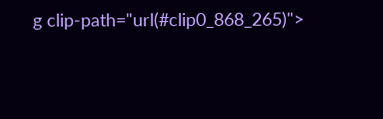g clip-path="url(#clip0_868_265)">